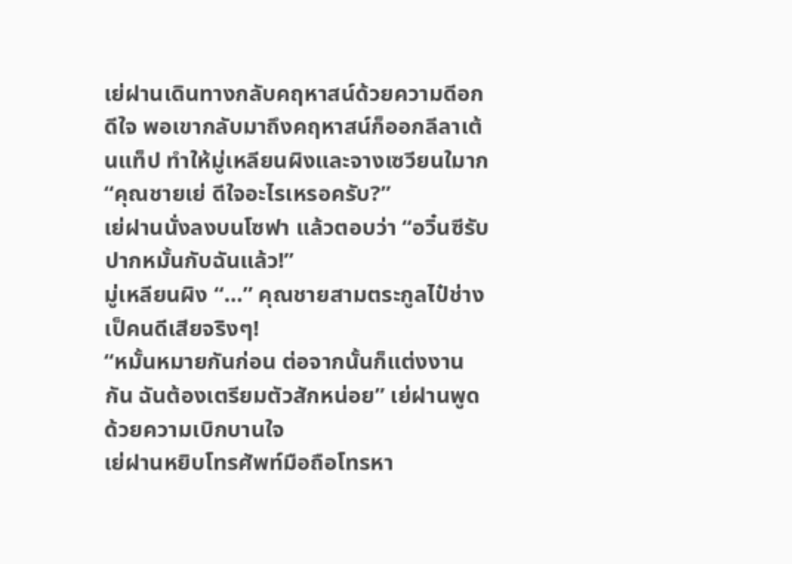เย่ฝานเดินทางกลับคฤหาสน์ด้วยความดีอกดีใจ พอเขากลับมาถึงคฤหาสน์ก็ออกลีลาเต้นแท็ป ทำให้มู่เหลียนผิงและจางเซวียนใมาก
“คุณชายเย่ ดีใจอะไรเหรอครับ?”
เย่ฝานนั่งลงบนโซฟา แล้วตอบว่า “อวิ๋นซีรับปากหมั้นกับฉันแล้ว!”
มู่เหลียนผิง “…” คุณชายสามตระกูลไป๋ช่างเป็คนดีเสียจริงๆ!
“หมั้นหมายกันก่อน ต่อจากนั้นก็แต่งงานกัน ฉันต้องเตรียมตัวสักหน่อย” เย่ฝานพูดด้วยความเบิกบานใจ
เย่ฝานหยิบโทรศัพท์มือถือโทรหา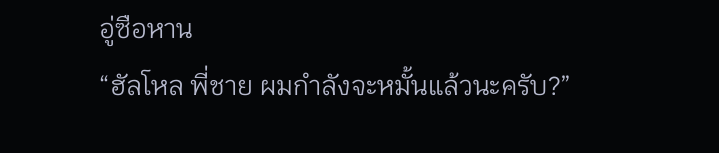อู่ซือหาน
“ฮัลโหล พี่ชาย ผมกำลังจะหมั้นแล้วนะครับ?”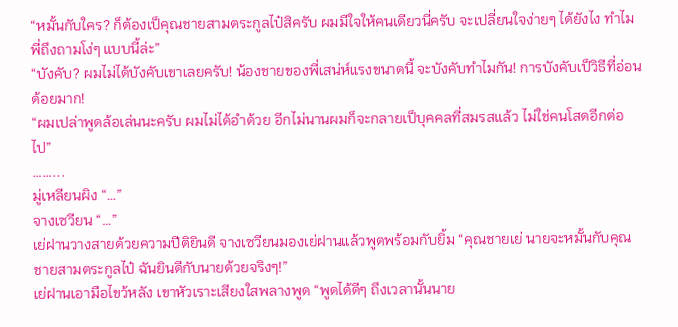“หมั้นกับใคร? ก็ต้องเป็คุณชายสามตระกูลไป๋สิครับ ผมมีใจให้คนเดียวนี่ครับ จะเปลี่ยนใจง่ายๆ ได้ยังไง ทำไมพี่ถึงถามโง่ๆ แบบนี้ล่ะ”
“บังคับ? ผมไม่ได้บังคับเขาเลยครับ! น้องชายของพี่เสน่ห์แรงขนาดนี้ จะบังคับทำไมกัน! การบังคับเป็วิธีที่อ่อนด้อยมาก!
“ผมเปล่าพูดล้อเล่นนะครับ ผมไม่ได้อำด้วย อีกไม่นานผมก็จะกลายเป็บุคคลที่สมรสแล้ว ไม่ใช่คนโสดอีกต่อไป”
……...
มู่เหลียนผิง “…”
จางเซวียน “…”
เย่ฝานวางสายด้วยความปีติยินดี จางเซวียนมองเย่ฝานแล้วพูดพร้อมกับยิ้ม “คุณชายเย่ นายจะหมั้นกับคุณชายสามตระกูลไป๋ ฉันยินดีกับนายด้วยจริงๆ!”
เย่ฝานเอามือไขว้หลัง เขาหัวเราะเสียงใสพลางพูด “พูดได้ดีๆ ถึงเวลานั้นนาย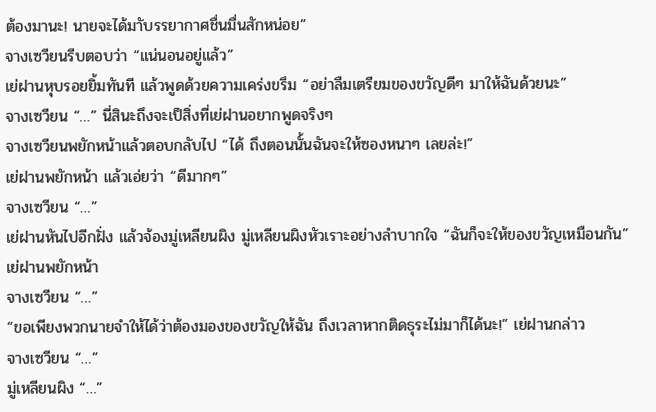ต้องมานะ! นายจะได้มาับรรยากาศชื่นมื่นสักหน่อย”
จางเซวียนรีบตอบว่า “แน่นอนอยู่แล้ว”
เย่ฝานหุบรอยยิ้มทันที แล้วพูดด้วยความเคร่งขรึม “อย่าลืมเตรียมของขวัญดีๆ มาให้ฉันด้วยนะ”
จางเซวียน “…” นี่สินะถึงจะเป็สิ่งที่เย่ฝานอยากพูดจริงๆ
จางเซวียนพยักหน้าแล้วตอบกลับไป “ได้ ถึงตอนนั้นฉันจะให้ซองหนาๆ เลยล่ะ!”
เย่ฝานพยักหน้า แล้วเอ่ยว่า “ดีมากๆ”
จางเซวียน “…”
เย่ฝานหันไปอีกฝั่ง แล้วจ้องมู่เหลียนผิง มู่เหลียนผิงหัวเราะอย่างลำบากใจ “ฉันก็จะให้ของขวัญเหมือนกัน”
เย่ฝานพยักหน้า
จางเซวียน “…”
“ขอเพียงพวกนายจำให้ได้ว่าต้องมองของขวัญให้ฉัน ถึงเวลาหากติดธุระไม่มาก็ได้นะ!” เย่ฝานกล่าว
จางเซวียน “…”
มู่เหลียนผิง “…”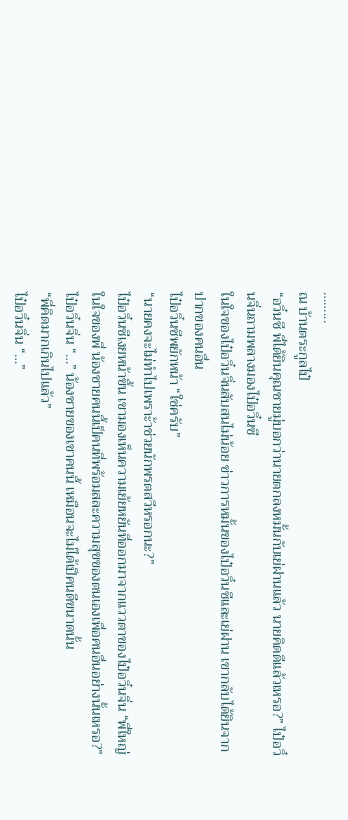……...
ณ บ้านตระกูลไป๋
“อวิ๋นซี พี่ได้ยินคุณชายมู่บอกว่านายตกลงหมั้นกับเย่ฝานแล้ว นายคิดดีแล้วเหรอ?” ไป๋อวิ๋นจิ่นถามพลางมองไป๋อวิ๋นซี
ในใจของไป๋อวิ๋นจิ่นสับสนไม่น้อย ข่าวการหมั้นของไป๋อวิ๋นซีและเย่ฝาน เขากลับได้ยินจากปากของคนอื่น
ไป๋อวิ๋นซีพยักหน้า “ใช่ครับ”
“นายคงจะไม่ทำไปเพราะ้าช่วยนักพรตสวีหรอกนะ?”
ไป๋อวิ๋นซีเงยหน้าขึ้น เขามองเห็นความเย้ยหยันที่ออกมาจากแววตาของไป๋อวิ๋นจิ่น “พี่ใหญ่ ในใจของพี่ น้องชายคนนี้เป็คนที่พร้อมสละความสุขของตนเองเพื่อคนอื่นอย่างนั้นเหรอ?”
ไป๋อวิ๋นจิ่น “…” น้องชายของเขาคนนี้ เหมือนจะไม่ได้เป็คนดีขนาดนั้น
“พี่คิดมากเกินไปแล้ว”
ไป๋อวิ๋นจิ่น “…”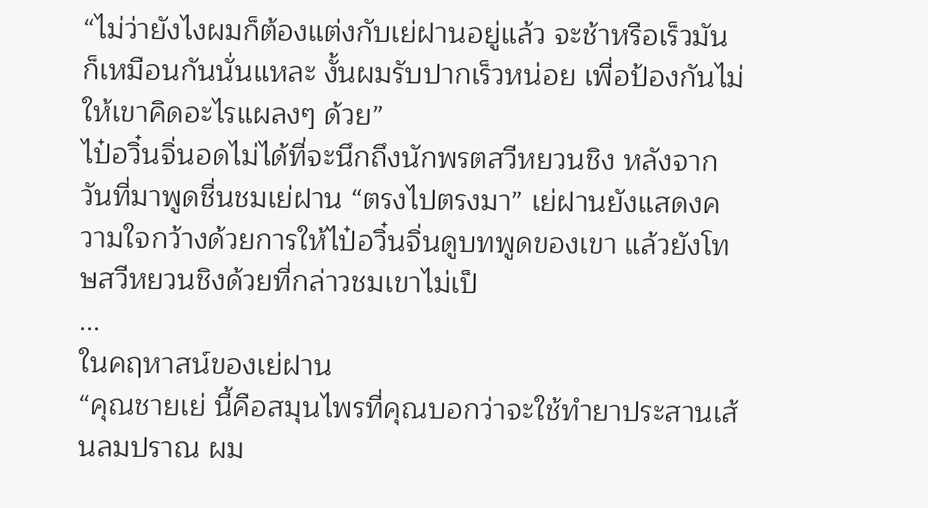“ไม่ว่ายังไงผมก็ต้องแต่งกับเย่ฝานอยู่แล้ว จะช้าหรือเร็วมันก็เหมือนกันนั่นแหละ งั้นผมรับปากเร็วหน่อย เพื่อป้องกันไม่ให้เขาคิดอะไรแผลงๆ ด้วย”
ไป๋อวิ๋นจิ่นอดไม่ได้ที่จะนึกถึงนักพรตสวีหยวนชิง หลังจากวันที่มาพูดชื่นชมเย่ฝาน “ตรงไปตรงมา” เย่ฝานยังแสดงความใจกว้างด้วยการให้ไป๋อวิ๋นจิ่นดูบทพูดของเขา แล้วยังโทษสวีหยวนชิงด้วยที่กล่าวชมเขาไม่เป็
...
ในคฤหาสน์ของเย่ฝาน
“คุณชายเย่ นี้คือสมุนไพรที่คุณบอกว่าจะใช้ทำยาประสานเส้นลมปราณ ผม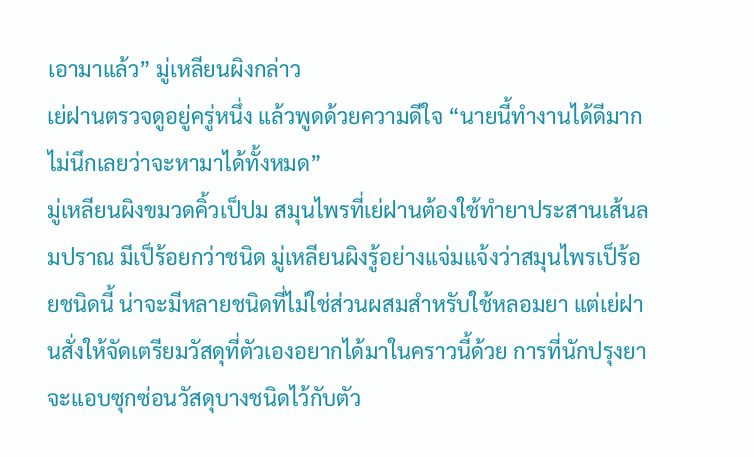เอามาแล้ว” มู่เหลียนผิงกล่าว
เย่ฝานตรวจดูอยู่ครู่หนึ่ง แล้วพูดด้วยความดีใจ “นายนี้ทำงานได้ดีมาก ไม่นึกเลยว่าจะหามาได้ทั้งหมด”
มู่เหลียนผิงขมวดคิ้วเป็ปม สมุนไพรที่เย่ฝานต้องใช้ทำยาประสานเส้นลมปราณ มีเป็ร้อยกว่าชนิด มู่เหลียนผิงรู้อย่างแจ่มแจ้งว่าสมุนไพรเป็ร้อยชนิดนี้ น่าจะมีหลายชนิดที่ไม่ใช่ส่วนผสมสำหรับใช้หลอมยา แต่เย่ฝานสั่งให้จัดเตรียมวัสดุที่ตัวเองอยากได้มาในคราวนี้ด้วย การที่นักปรุงยาจะแอบซุกซ่อนวัสดุบางชนิดไว้กับตัว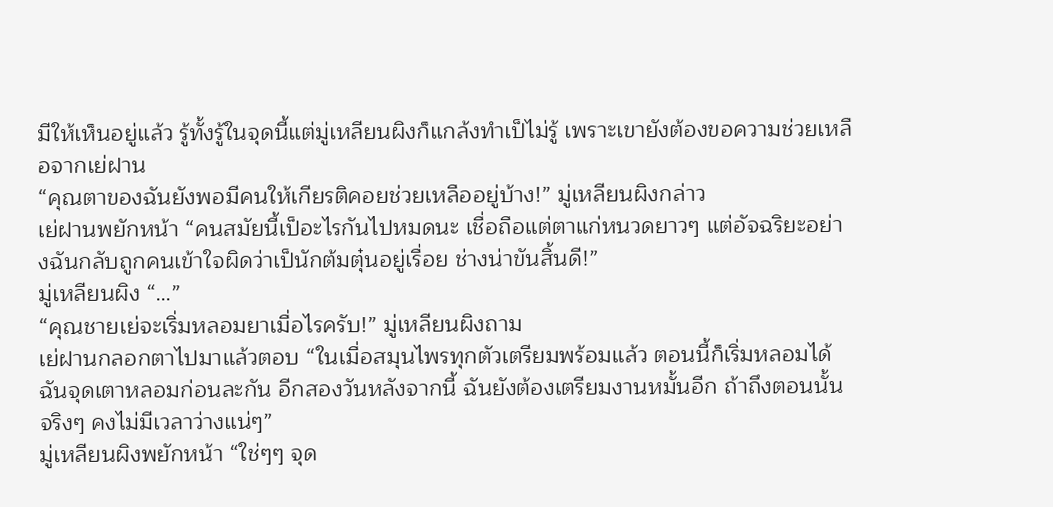มีให้เห็นอยู่แล้ว รู้ทั้งรู้ในจุดนี้แต่มู่เหลียนผิงก็แกล้งทำเป็ไม่รู้ เพราะเขายังต้องขอความช่วยเหลือจากเย่ฝาน
“คุณตาของฉันยังพอมีคนให้เกียรติคอยช่วยเหลืออยู่บ้าง!” มู่เหลียนผิงกล่าว
เย่ฝานพยักหน้า “คนสมัยนี้เป็อะไรกันไปหมดนะ เชื่อถือแต่ตาแก่หนวดยาวๆ แต่อัจฉริยะอย่างฉันกลับถูกคนเข้าใจผิดว่าเป็นักต้มตุ๋นอยู่เรื่อย ช่างน่าขันสิ้นดี!”
มู่เหลียนผิง “…”
“คุณชายเย่จะเริ่มหลอมยาเมื่อไรครับ!” มู่เหลียนผิงถาม
เย่ฝานกลอกตาไปมาแล้วตอบ “ในเมื่อสมุนไพรทุกตัวเตรียมพร้อมแล้ว ตอนนี้ก็เริ่มหลอมได้ ฉันจุดเตาหลอมก่อนละกัน อีกสองวันหลังจากนี้ ฉันยังต้องเตรียมงานหมั้นอีก ถ้าถึงตอนนั้นจริงๆ คงไม่มีเวลาว่างแน่ๆ”
มู่เหลียนผิงพยักหน้า “ใช่ๆๆ จุด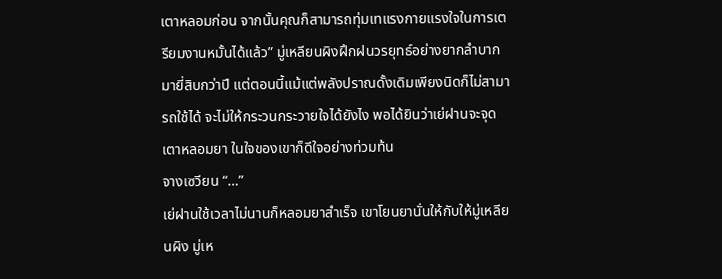เตาหลอมก่อน จากนั้นคุณก็สามารถทุ่มเทแรงกายแรงใจในการเตรียมงานหมั้นได้แล้ว” มู่เหลียนผิงฝึกฝนวรยุทธ์อย่างยากลำบากมายี่สิบกว่าปี แต่ตอนนี้แม้แต่พลังปราณดั้งเดิมเพียงนิดก็ไม่สามารถใช้ได้ จะไม่ให้กระวนกระวายใจได้ยังไง พอได้ยินว่าเย่ฝานจะจุดเตาหลอมยา ในใจของเขาก็ดีใจอย่างท่วมท้น
จางเซวียน “…”
เย่ฝานใช้เวลาไม่นานก็หลอมยาสำเร็จ เขาโยนยานั่นให้กับให้มู่เหลียนผิง มู่เห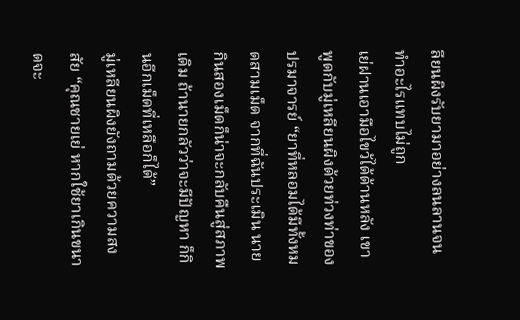ลียนผิงรับยามาอย่างลนลานจนทำอะไรแทบไม่ถูก
เย่ฝานเอามือไขว้ได้ด้านหลัง เขาพูดกับมู่เหลียนผิงด้วยท่วงท่าของปรมาจารย์ “ยาที่หลอมได้มีทั้งหมดสามเม็ด จากที่ฉันประเมิน นายกินสองเม็ดก็น่าจะกลับคืนสู่สภาพเดิม ถ้านายกลัวว่าจะมีปัญหา ก็กินอีกเม็ดที่เหลือก็ได้”
มู่เหลียนผิงยังถามด้วยความสงสัย “คุณชายเย่ หากใช้ยาเกินขนาดจะ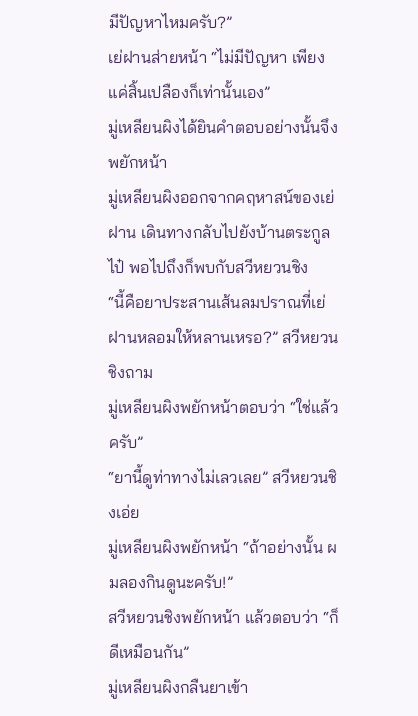มีปัญหาไหมครับ?”
เย่ฝานส่ายหน้า “ไม่มีปัญหา เพียงแค่สิ้นเปลืองก็เท่านั้นเอง”
มู่เหลียนผิงได้ยินคำตอบอย่างนั้นจึงพยักหน้า
มู่เหลียนผิงออกจากคฤหาสน์ของเย่ฝาน เดินทางกลับไปยังบ้านตระกูลไป๋ พอไปถึงก็พบกับสวีหยวนชิง
“นี้คือยาประสานเส้นลมปราณที่เย่ฝานหลอมให้หลานเหรอ?” สวีหยวนชิงถาม
มู่เหลียนผิงพยักหน้าตอบว่า “ใช่แล้วครับ”
“ยานี้ดูท่าทางไม่เลวเลย” สวีหยวนชิงเอ่ย
มู่เหลียนผิงพยักหน้า “ถ้าอย่างนั้น ผมลองกินดูนะครับ!”
สวีหยวนชิงพยักหน้า แล้วตอบว่า “ก็ดีเหมือนกัน”
มู่เหลียนผิงกลืนยาเข้า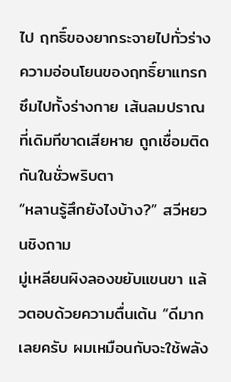ไป ฤทธิ์ของยากระจายไปทั่วร่าง ความอ่อนโยนของฤทธิ์ยาแทรกซึมไปทั้งร่างกาย เส้นลมปราณที่เดิมทีขาดเสียหาย ถูกเชื่อมติดกันในชั่วพริบตา
“หลานรู้สึกยังไงบ้าง?” สวีหยวนชิงถาม
มู่เหลียนผิงลองขยับแขนขา แล้วตอบด้วยความตื่นเต้น “ดีมากเลยครับ ผมเหมือนกับจะใช้พลัง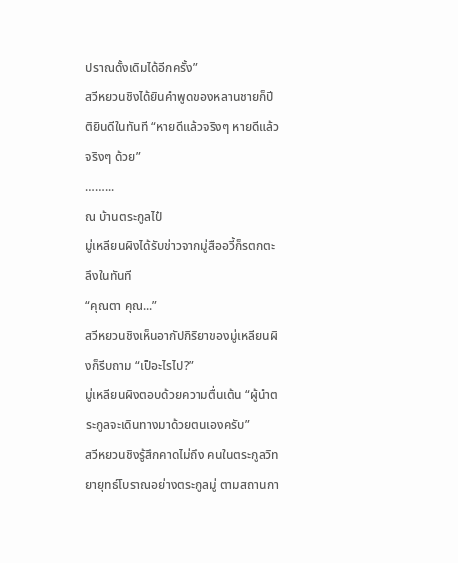ปราณดั้งเดิมได้อีกครั้ง”
สวีหยวนชิงได้ยินคำพูดของหลานชายก็ปีติยินดีในทันที “หายดีแล้วจริงๆ หายดีแล้วจริงๆ ด้วย”
……...
ณ บ้านตระกูลไป๋
มู่เหลียนผิงได้รับข่าวจากมู่สืออวี้ก็รตกตะลึงในทันที
“คุณตา คุณ...”
สวีหยวนชิงเห็นอากัปกิริยาของมู่เหลียนผิงก็รีบถาม “เป็อะไรไป?”
มู่เหลียนผิงตอบด้วยความตื่นเต้น “ผู้นำตระกูลจะเดินทางมาด้วยตนเองครับ”
สวีหยวนชิงรู้สึกคาดไม่ถึง คนในตระกูลวิทยายุทธ์โบราณอย่างตระกูลมู่ ตามสถานกา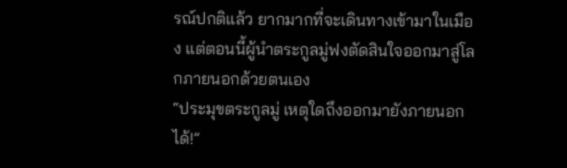รณ์ปกติแล้ว ยากมากที่จะเดินทางเข้ามาในเมือง แต่ตอนนี้ผู้นำตระกูลมู่ฟงตัดสินใจออกมาสู่โลกภายนอกด้วยตนเอง
“ประมุขตระกูลมู่ เหตุใดถึงออกมายังภายนอกได้!”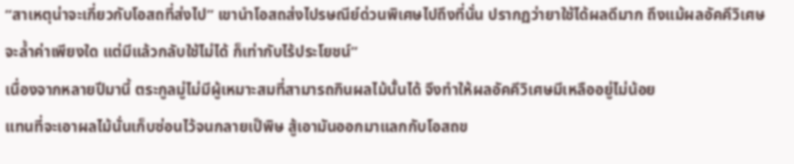“สาเหตุน่าจะเกี่ยวกับโอสถที่ส่งไป” เขานำโอสถส่งไปรษณีย์ด่วนพิเศษไปถึงที่นั่น ปรากฏว่ายาใช้ได้ผลดีมาก ถึงแม้ผลอัคคีวิเศษจะล้ำค่าเพียงใด แต่มีแล้วกลับใช้ไม่ได้ ก็เท่ากับไร้ประโยชน์”
เนื่องจากหลายปีมานี้ ตระกูลมู่ไม่มีผู้เหมาะสมที่สามารถกินผลไม้นั้นได้ จึงทำให้ผลอัคคีวิเศษมีเหลืออยู่ไม่น้อย
แทนที่จะเอาผลไม้นั่นเก็บซ่อนไว้จนกลายเป็พิษ สู้เอามันออกมาแลกกับโอสถข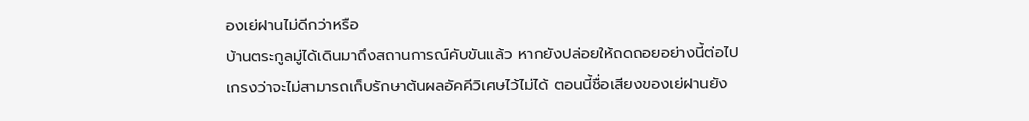องเย่ฝานไม่ดีกว่าหรือ
บ้านตระกูลมู่ได้เดินมาถึงสถานการณ์คับขันแล้ว หากยังปล่อยให้ถดถอยอย่างนี้ต่อไป เกรงว่าจะไม่สามารถเก็บรักษาต้นผลอัคคีวิเศษไว้ไม่ได้ ตอนนี้ชื่อเสียงของเย่ฝานยัง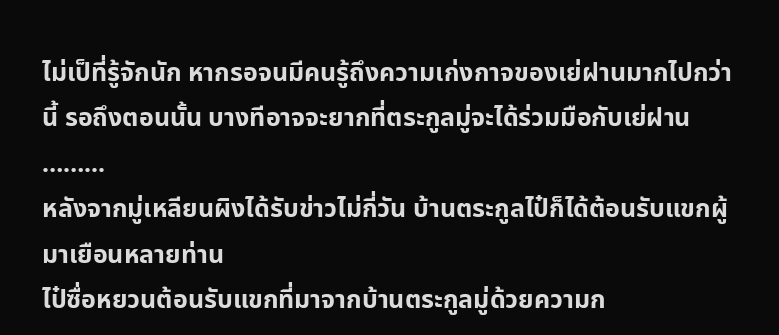ไม่เป็ที่รู้จักนัก หากรอจนมีคนรู้ถึงความเก่งกาจของเย่ฝานมากไปกว่านี้ รอถึงตอนนั้น บางทีอาจจะยากที่ตระกูลมู่จะได้ร่วมมือกับเย่ฝาน
……...
หลังจากมู่เหลียนผิงได้รับข่าวไม่กี่วัน บ้านตระกูลไป๋ก็ได้ต้อนรับแขกผู้มาเยือนหลายท่าน
ไป๋ซื่อหยวนต้อนรับแขกที่มาจากบ้านตระกูลมู่ด้วยความก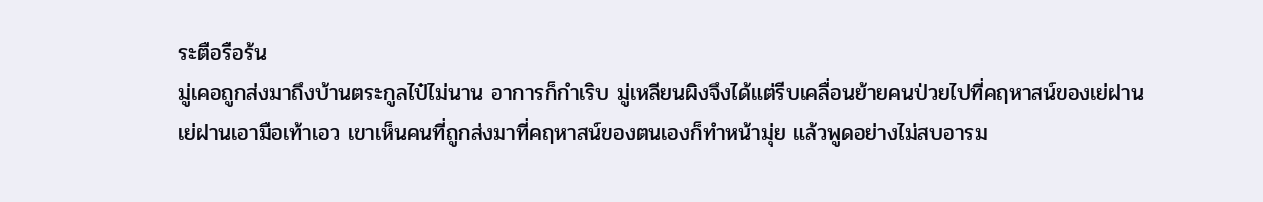ระตือรือร้น
มู่เคอถูกส่งมาถึงบ้านตระกูลไป๋ไม่นาน อาการก็กำเริบ มู่เหลียนผิงจึงได้แต่รีบเคลื่อนย้ายคนป่วยไปที่คฤหาสน์ของเย่ฝาน
เย่ฝานเอามือเท้าเอว เขาเห็นคนที่ถูกส่งมาที่คฤหาสน์ของตนเองก็ทำหน้ามุ่ย แล้วพูดอย่างไม่สบอารม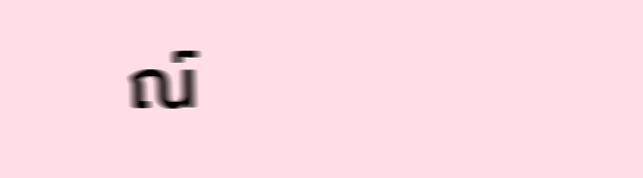ณ์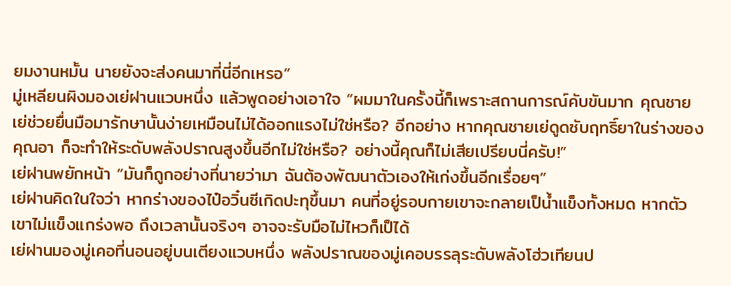ยมงานหมั้น นายยังจะส่งคนมาที่นี่อีกเหรอ”
มู่เหลียนผิงมองเย่ฝานแวบหนึ่ง แล้วพูดอย่างเอาใจ “ผมมาในครั้งนี้ก็เพราะสถานการณ์คับขันมาก คุณชายเย่ช่วยยื่นมือมารักษานั้นง่ายเหมือนไม่ได้ออกแรงไม่ใช่หรือ? อีกอย่าง หากคุณชายเย่ดูดซับฤทธิ์ยาในร่างของคุณอา ก็จะทำให้ระดับพลังปราณสูงขึ้นอีกไม่ใช่หรือ? อย่างนี้คุณก็ไม่เสียเปรียบนี่ครับ!”
เย่ฝานพยักหน้า “มันก็ถูกอย่างที่นายว่ามา ฉันต้องพัฒนาตัวเองให้เก่งขึ้นอีกเรื่อยๆ”
เย่ฝานคิดในใจว่า หากร่างของไป๋อวิ๋นซีเกิดปะทุขึ้นมา คนที่อยู่รอบกายเขาจะกลายเป็น้ำแข็งทั้งหมด หากตัวเขาไม่แข็งแกร่งพอ ถึงเวลานั้นจริงๆ อาจจะรับมือไม่ไหวก็เป็ได้
เย่ฝานมองมู่เคอที่นอนอยู่บนเตียงแวบหนึ่ง พลังปราณของมู่เคอบรรลุระดับพลังโฮ่วเทียนป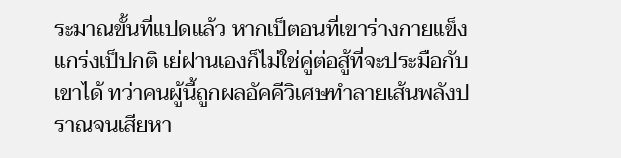ระมาณขั้นที่แปดแล้ว หากเป็ตอนที่เขาร่างกายแข็งแกร่งเป็ปกติ เย่ฝานเองก็ไม่ใช่คู่ต่อสู้ที่จะประมือกับเขาได้ ทว่าคนผู้นี้ถูกผลอัคคีวิเศษทำลายเส้นพลังปราณจนเสียหา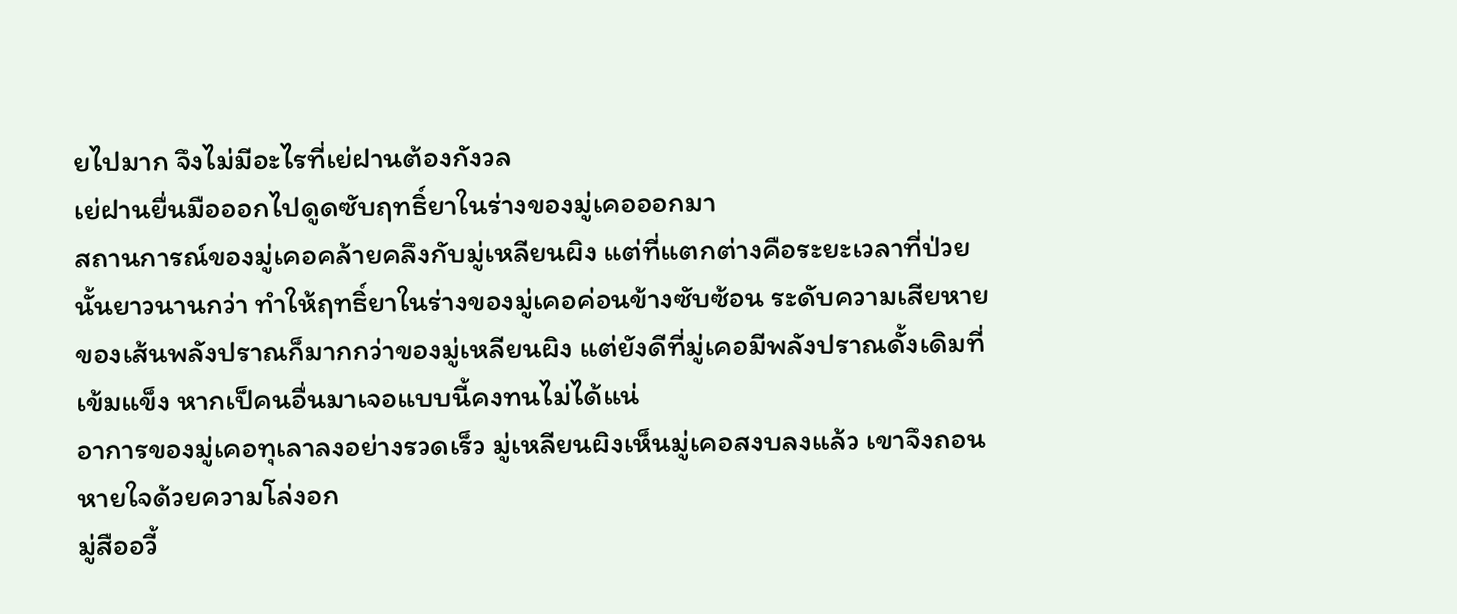ยไปมาก จึงไม่มีอะไรที่เย่ฝานต้องกังวล
เย่ฝานยื่นมือออกไปดูดซับฤทธิ์ยาในร่างของมู่เคอออกมา
สถานการณ์ของมู่เคอคล้ายคลึงกับมู่เหลียนผิง แต่ที่แตกต่างคือระยะเวลาที่ป่วยนั้นยาวนานกว่า ทำให้ฤทธิ์ยาในร่างของมู่เคอค่อนข้างซับซ้อน ระดับความเสียหายของเส้นพลังปราณก็มากกว่าของมู่เหลียนผิง แต่ยังดีที่มู่เคอมีพลังปราณดั้งเดิมที่เข้มแข็ง หากเป็คนอื่นมาเจอแบบนี้คงทนไม่ได้แน่
อาการของมู่เคอทุเลาลงอย่างรวดเร็ว มู่เหลียนผิงเห็นมู่เคอสงบลงแล้ว เขาจึงถอนหายใจด้วยความโล่งอก
มู่สืออวี้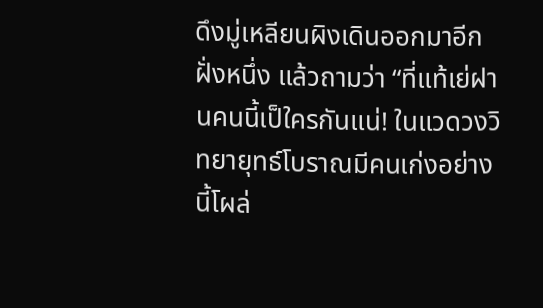ดึงมู่เหลียนผิงเดินออกมาอีกฝั่งหนึ่ง แล้วถามว่า “ที่แท้เย่ฝานคนนี้เป็ใครกันแน่! ในแวดวงวิทยายุทธ์โบราณมีคนเก่งอย่างนี้โผล่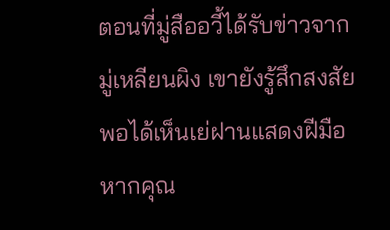ตอนที่มู่สืออวี้ได้รับข่าวจากมู่เหลียนผิง เขายังรู้สึกสงสัย พอได้เห็นเย่ฝานแสดงฝีมือ หากคุณ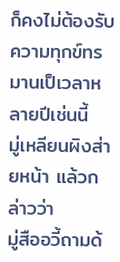ก็คงไม่ต้องรับความทุกข์ทรมานเป็เวลาหลายปีเช่นนี้
มู่เหลียนผิงส่ายหน้า แล้วกล่าวว่า
มู่สืออวี้ถามด้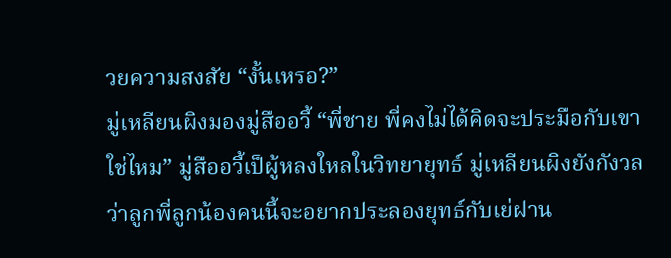วยความสงสัย “งั้นเหรอ?”
มู่เหลียนผิงมองมู่สืออวี้ “พี่ชาย พี่คงไม่ได้คิดจะประมือกับเขาใช่ไหม” มู่สืออวี้เป็ผู้หลงใหลในวิทยายุทธ์ มู่เหลียนผิงยังกังวลว่าลูกพี่ลูกน้องคนนี้จะอยากประลองยุทธ์กับเย่ฝาน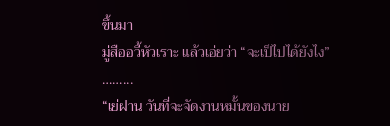ขึ้นมา
มู่สืออวี้หัวเราะ แล้วเอ่ยว่า “จะเป็ไปได้ยังไง”
……...
“เย่ฝาน วันที่จะจัดงานหมั้นของนาย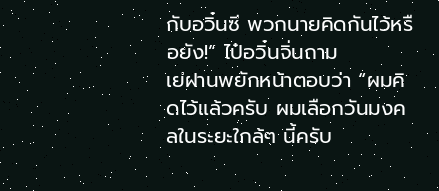กับอวิ๋นซี พวกนายคิดกันไว้หรือยัง!” ไป๋อวิ๋นจิ่นถาม
เย่ฝานพยักหน้าตอบว่า “ผมคิดไว้แล้วครับ ผมเลือกวันมงคลในระยะใกล้ๆ นี้ครับ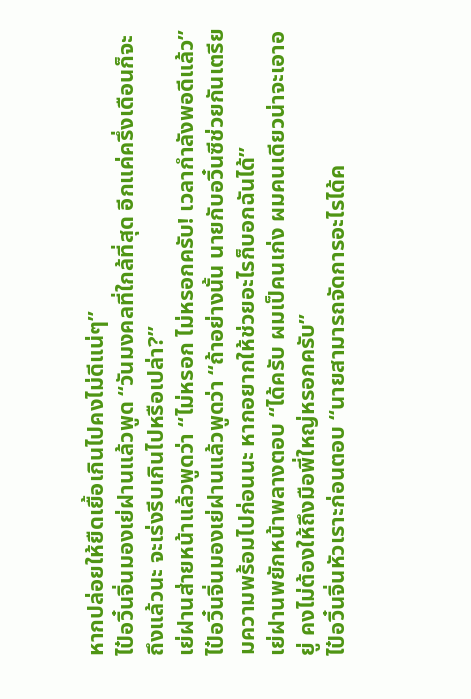หากปล่อยให้ยืดเยื้อเกินไปคงไม่ดีแน่ๆ”
ไป๋อวิ๋นจิ่นมองเย่ฝานแล้วพูด “วันมงคลที่ใกล้ที่สุด อีกแค่ครึ่งเดือนก็จะถึงแล้วนะ จะเร่งรีบเกินไปหรือเปล่า?”
เย่ฝานส่ายหน้าแล้วพูดว่า “ไม่หรอก ไม่หรอกครับ! เวลากำลังพอดีแล้ว”
ไป๋อวิ๋นจิ่นมองเย่ฝานแล้วพูดว่า “ถ้าอย่างนั้น นายกับอวิ๋นซีช่วยกันเตรียมความพร้อมไปก่อนนะ หากอยากให้ช่วยอะไรก็บอกฉันได้”
เย่ฝานพยักหน้าพลางตอบ “ได้ครับ ผมเป็คนเก่ง ผมคนเดียวน่าจะเอาอยู่ คงไม่ต้องให้ถึงมือพี่ใหญ่หรอกครับ”
ไป๋อวิ๋นจิ่นหัวเราะก่อนตอบ “นายสามารถจัดการอะไรได้ค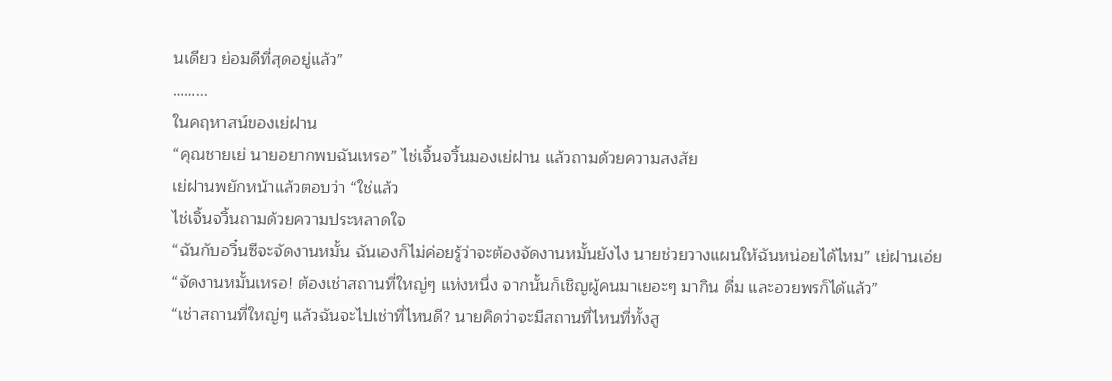นเดียว ย่อมดีที่สุดอยู่แล้ว”
……...
ในคฤหาสน์ของเย่ฝาน
“คุณชายเย่ นายอยากพบฉันเหรอ” ไช่เจิ้นจวิ้นมองเย่ฝาน แล้วถามด้วยความสงสัย
เย่ฝานพยักหน้าแล้วตอบว่า “ใช่แล้ว
ไช่เจิ้นจวิ้นถามด้วยความประหลาดใจ
“ฉันกับอวิ๋นซีจะจัดงานหมั้น ฉันเองก็ไม่ค่อยรู้ว่าจะต้องจัดงานหมั้นยังไง นายช่วยวางแผนให้ฉันหน่อยได้ไหม” เย่ฝานเอ่ย
“จัดงานหมั้นเหรอ! ต้องเช่าสถานที่ใหญ่ๆ แห่งหนึ่ง จากนั้นก็เชิญผู้คนมาเยอะๆ มากิน ดื่ม และอวยพรก็ได้แล้ว”
“เช่าสถานที่ใหญ่ๆ แล้วฉันจะไปเช่าที่ไหนดี? นายคิดว่าจะมีสถานที่ไหนที่ทั้งสู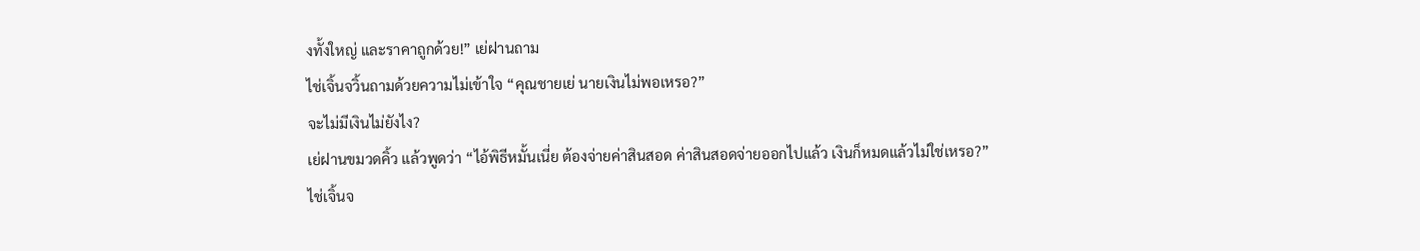งทั้งใหญ่ และราคาถูกด้วย!” เย่ฝานถาม
ไช่เจิ้นจวิ้นถามด้วยความไม่เข้าใจ “คุณชายเย่ นายเงินไม่พอเหรอ?”
จะไม่มีเงินไม่ยังไง?
เย่ฝานขมวดคิ้ว แล้วพูดว่า “ไอ้พิธีหมั้นเนี่ย ต้องจ่ายค่าสินสอด ค่าสินสอดจ่ายออกไปแล้ว เงินก็หมดแล้วไม่ใช่เหรอ?”
ไช่เจิ้นจ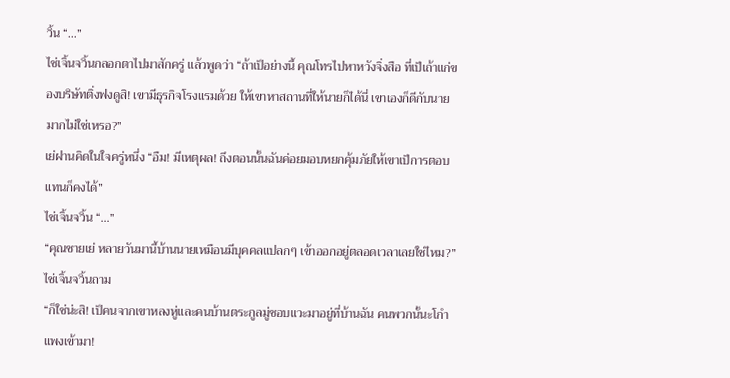วิ้น “…”
ไช่เจิ้นจวิ้นกลอกตาไปมาสักครู่ แล้วพูดว่า “ถ้าเป็อย่างนี้ คุณโทรไปหาหวังจิ่งสือ ที่เป็เถ้าแก่ของบริษัทติ่งฟงดูสิ! เขามีธุรกิจโรงแรมด้วย ให้เขาหาสถานที่ให้นายก็ได้นี่ เขาเองก็ดีกับนายมากไม่ใช่เหรอ?”
เย่ฝานคิดในใจครู่หนึ่ง “อืม! มีเหตุผล! ถึงตอนนั้นฉันค่อยมอบหยกคุ้มภัยให้เขาเป็การตอบแทนก็คงได้”
ไช่เจิ้นจวิ้น “…”
“คุณชายเย่ หลายวันมานี้บ้านนายเหมือนมีบุคคลแปลกๆ เข้าออกอยู่ตลอดเวลาเลยใช่ไหม?” ไช่เจิ้นจวิ้นถาม
“ก็ใช่น่ะสิ! เป็คนจากเขาหลงหู่และคนบ้านตระกูลมู่ชอบแวะมาอยู่ที่บ้านฉัน คนพวกนั้นะโกำแพงเข้ามา!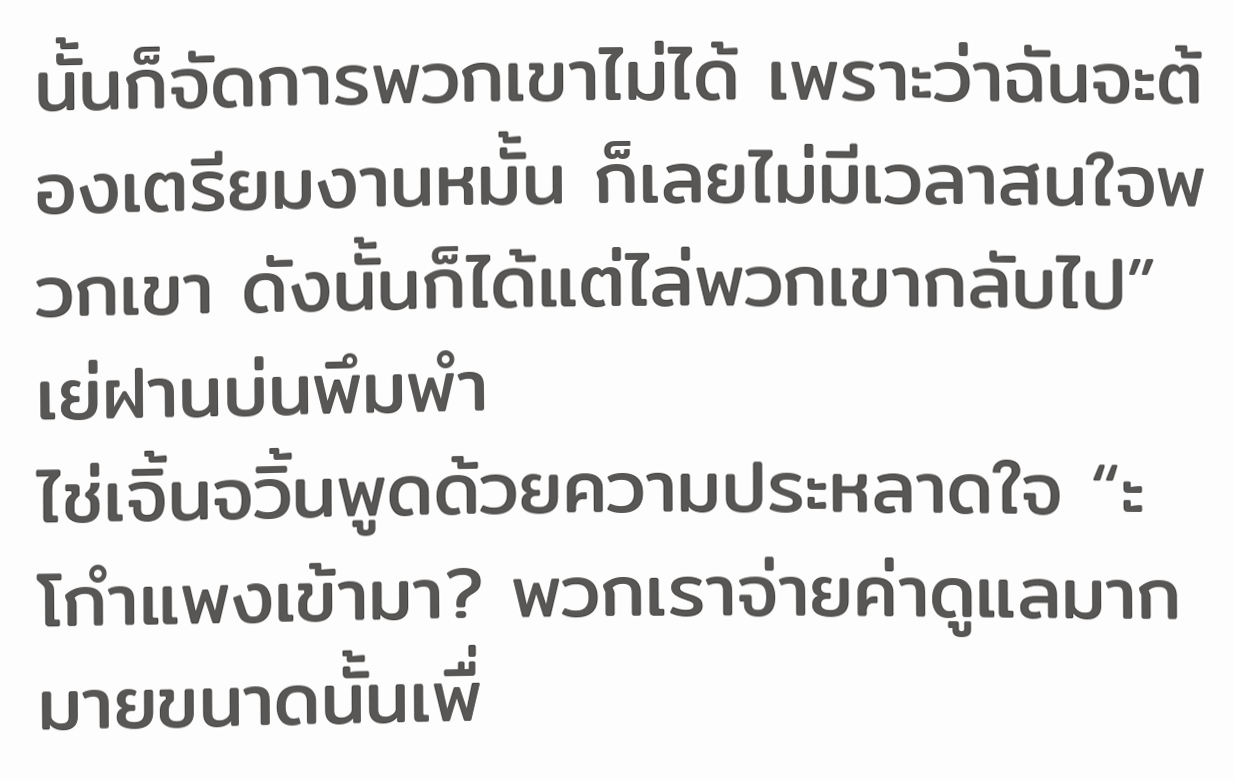นั้นก็จัดการพวกเขาไม่ได้ เพราะว่าฉันจะต้องเตรียมงานหมั้น ก็เลยไม่มีเวลาสนใจพวกเขา ดังนั้นก็ได้แต่ไล่พวกเขากลับไป” เย่ฝานบ่นพึมพำ
ไช่เจิ้นจวิ้นพูดด้วยความประหลาดใจ “ะโกำแพงเข้ามา? พวกเราจ่ายค่าดูแลมากมายขนาดนั้นเพื่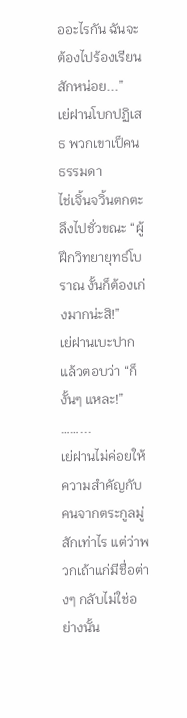ออะไรกัน ฉันจะต้องไปร้องเรียนสักหน่อย...”
เย่ฝานโบกปฏิเสธ พวกเขาเป็คนธรรมดา
ไช่เจิ้นจวิ้นตกตะลึงไปชั่วขณะ “ผู้ฝึกวิทยายุทธ์โบราณ งั้นก็ต้องเก่งมากน่ะสิ!”
เย่ฝานเบะปาก แล้วตอบว่า “ก็งั้นๆ แหละ!”
……...
เย่ฝานไม่ค่อยให้ความสำคัญกับคนจากตระกูลมู่สักเท่าไร แต่ว่าพวกเถ้าแก่มีชื่อต่างๆ กลับไม่ใช่อย่างนั้น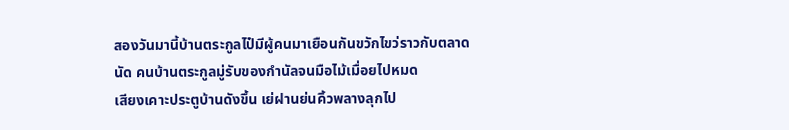สองวันมานี้บ้านตระกูลไป๋มีผู้คนมาเยือนกันขวักไขว่ราวกับตลาดนัด คนบ้านตระกูลมู่รับของกำนัลจนมือไม้เมื่อยไปหมด
เสียงเคาะประตูบ้านดังขึ้น เย่ฝานย่นคิ้วพลางลุกไป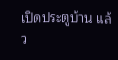เปิดประตูบ้าน แล้ว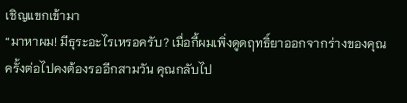เชิญแขกเข้ามา
“มาหาผม! มีธุระอะไรเหรอครับ? เมื่อกี้ผมเพิ่งดูดฤทธิ์ยาออกจากร่างของคุณ ครั้งต่อไปคงต้องรออีกสามวัน คุณกลับไป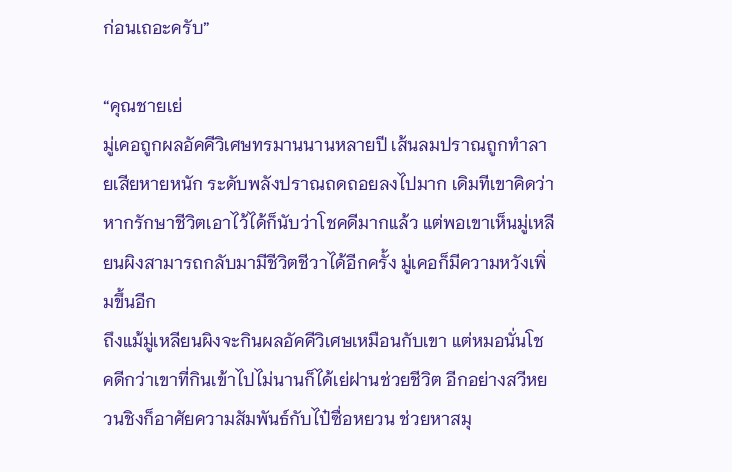ก่อนเถอะครับ”

“คุณชายเย่
มู่เคอถูกผลอัคคีวิเศษทรมานนานหลายปี เส้นลมปราณถูกทำลายเสียหายหนัก ระดับพลังปราณถดถอยลงไปมาก เดิมทีเขาคิดว่าหากรักษาชีวิตเอาไว้ได้ก็นับว่าโชคดีมากแล้ว แต่พอเขาเห็นมู่เหลียนผิงสามารถกลับมามีชีวิตชีวาได้อีกครั้ง มู่เคอก็มีความหวังเพิ่มขึ้นอีก
ถึงแม้มู่เหลียนผิงจะกินผลอัคคีวิเศษเหมือนกับเขา แต่หมอนั่นโชคดีกว่าเขาที่กินเข้าไปไม่นานก็ได้เย่ฝานช่วยชีวิต อีกอย่างสวีหยวนชิงก็อาศัยความสัมพันธ์กับไป๋ซื่อหยวน ช่วยหาสมุ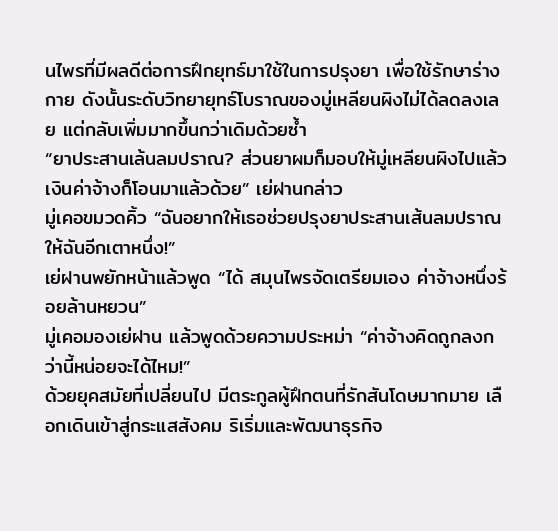นไพรที่มีผลดีต่อการฝึกยุทธ์มาใช้ในการปรุงยา เพื่อใช้รักษาร่างกาย ดังนั้นระดับวิทยายุทธ์โบราณของมู่เหลียนผิงไม่ได้ลดลงเลย แต่กลับเพิ่มมากขึ้นกว่าเดิมด้วยซ้ำ
“ยาประสานเล้นลมปราณ? ส่วนยาผมก็มอบให้มู่เหลียนผิงไปแล้ว เงินค่าจ้างก็โอนมาแล้วด้วย” เย่ฝานกล่าว
มู่เคอขมวดคิ้ว “ฉันอยากให้เธอช่วยปรุงยาประสานเส้นลมปราณให้ฉันอีกเตาหนึ่ง!”
เย่ฝานพยักหน้าแล้วพูด “ได้ สมุนไพรจัดเตรียมเอง ค่าจ้างหนึ่งร้อยล้านหยวน”
มู่เคอมองเย่ฝาน แล้วพูดด้วยความประหม่า “ค่าจ้างคิดถูกลงกว่านี้หน่อยจะได้ไหม!”
ด้วยยุคสมัยที่เปลี่ยนไป มีตระกูลผู้ฝึกตนที่รักสันโดษมากมาย เลือกเดินเข้าสู่กระแสสังคม ริเริ่มและพัฒนาธุรกิจ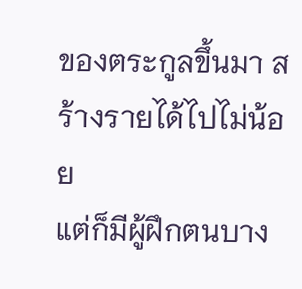ของตระกูลขึ้นมา สร้างรายได้ไปไม่น้อย
แต่ก็มีผู้ฝึกตนบาง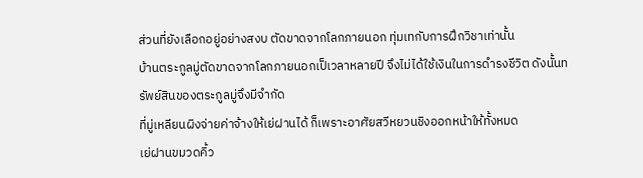ส่วนที่ยังเลือกอยู่อย่างสงบ ตัดขาดจากโลกภายนอก ทุ่มเทกับการฝึกวิชาเท่านั้น
บ้านตระกูลมู่ตัดขาดจากโลกภายนอกเป็เวลาหลายปี จึงไม่ได้ใช้เงินในการดำรงชีวิต ดังนั้นทรัพย์สินของตระกูลมู่จึงมีจำกัด
ที่มู่เหลียนผิงจ่ายค่าจ้างให้เย่ฝานได้ ก็เพราะอาศัยสวีหยวนชิงออกหน้าให้ทั้งหมด
เย่ฝานขมวดคิ้ว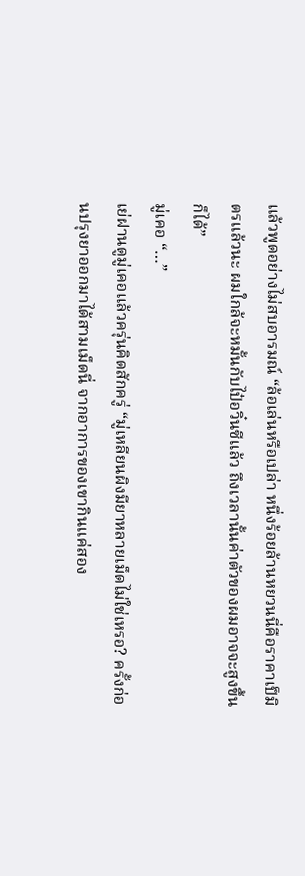แล้วพูดอย่างไม่สบอารมณ์ “ล้อเล่นหรือเปล่า หนึ่งร้อยล้านหยวนนี่คือราคาเป็มิตรแล้วนะ ผมใกล้จะหมั้นกับไป๋อวิ๋นซีแล้ว ถึงเวลานั้นค่าตัวของผมอาจจะสูงขึ้นก็ได้”
มู่เคอ “…”
เย่ฝานดูมู่เคอแล้วครุ่นคิดสักครู่ “มู่เหลียนผิงมียาหลายเม็ดไม่ใช่เหรอ? ครั้งก่อนปรุงยาออกมาได้สามเม็ดนี่ จากอาการของเขากินแค่สอง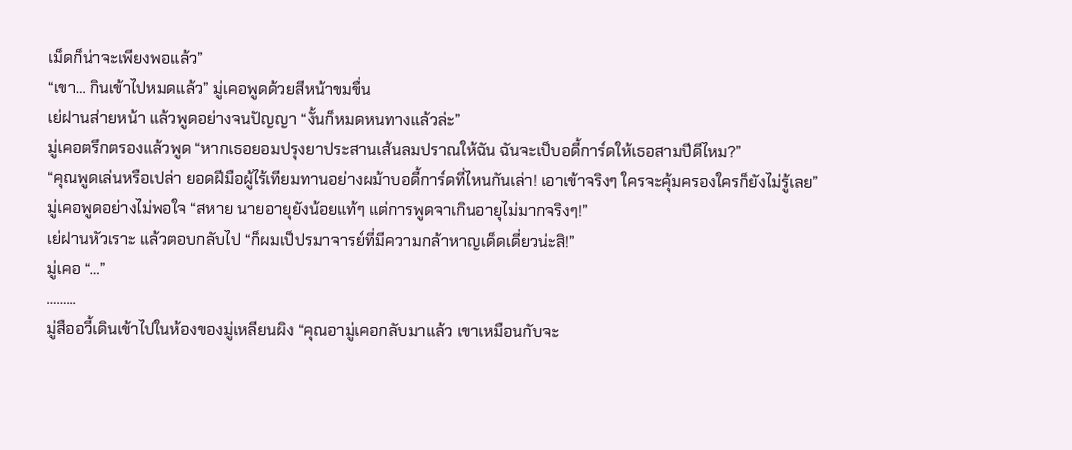เม็ดก็น่าจะเพียงพอแล้ว”
“เขา… กินเข้าไปหมดแล้ว” มู่เคอพูดด้วยสีหน้าขมขื่น
เย่ฝานส่ายหน้า แล้วพูดอย่างจนปัญญา “งั้นก็หมดหนทางแล้วล่ะ”
มู่เคอตรึกตรองแล้วพูด “หากเธอยอมปรุงยาประสานเส้นลมปราณให้ฉัน ฉันจะเป็บอดี้การ์ดให้เธอสามปีดีไหม?”
“คุณพูดเล่นหรือเปล่า ยอดฝีมือผู้ไร้เทียมทานอย่างผม้าบอดี้การ์ดที่ไหนกันเล่า! เอาเข้าจริงๆ ใครจะคุ้มครองใครก็ยังไม่รู้เลย”
มู่เคอพูดอย่างไม่พอใจ “สหาย นายอายุยังน้อยแท้ๆ แต่การพูดจาเกินอายุไม่มากจริงๆ!”
เย่ฝานหัวเราะ แล้วตอบกลับไป “ก็ผมเป็ปรมาจารย์ที่มีความกล้าหาญเด็ดเดี่ยวน่ะสิ!”
มู่เคอ “…”
……...
มู่สืออวี้เดินเข้าไปในห้องของมู่เหลียนผิง “คุณอามู่เคอกลับมาแล้ว เขาเหมือนกับจะ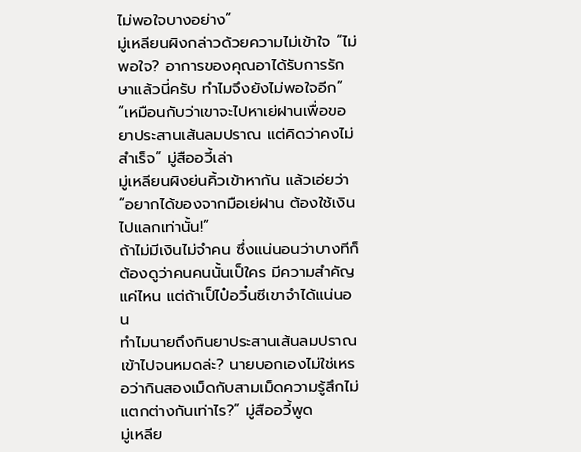ไม่พอใจบางอย่าง”
มู่เหลียนผิงกล่าวด้วยความไม่เข้าใจ “ไม่พอใจ? อาการของคุณอาได้รับการรักษาแล้วนี่ครับ ทำไมจึงยังไม่พอใจอีก”
“เหมือนกับว่าเขาจะไปหาเย่ฝานเพื่อขอยาประสานเส้นลมปราณ แต่คิดว่าคงไม่สำเร็จ” มู่สืออวี้เล่า
มู่เหลียนผิงย่นคิ้วเข้าหากัน แล้วเอ่ยว่า “อยากได้ของจากมือเย่ฝาน ต้องใช้เงินไปแลกเท่านั้น!”
ถ้าไม่มีเงินไม่จำคน ซึ่งแน่นอนว่าบางทีก็ต้องดูว่าคนคนนั้นเป็ใคร มีความสำคัญแค่ไหน แต่ถ้าเป็ไป๋อวิ๋นซีเขาจำได้แน่นอน
ทำไมนายถึงกินยาประสานเส้นลมปราณเข้าไปจนหมดล่ะ? นายบอกเองไม่ใช่เหรอว่ากินสองเม็ดกับสามเม็ดความรู้สึกไม่แตกต่างกันเท่าไร?” มู่สืออวี้พูด
มู่เหลีย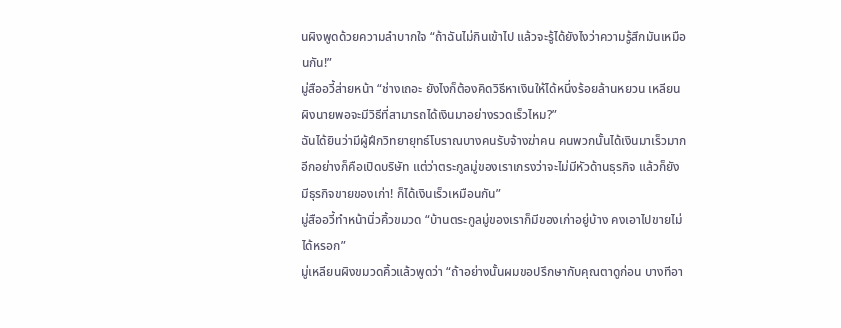นผิงพูดด้วยความลำบากใจ “ถ้าฉันไม่กินเข้าไป แล้วจะรู้ได้ยังไงว่าความรู้สึกมันเหมือนกัน!”
มู่สืออวี้ส่ายหน้า “ช่างเถอะ ยังไงก็ต้องคิดวิธีหาเงินให้ได้หนึ่งร้อยล้านหยวน เหลียนผิงนายพอจะมีวิธีที่สามารถได้เงินมาอย่างรวดเร็วไหม?”
ฉันได้ยินว่ามีผู้ฝึกวิทยายุทธ์โบราณบางคนรับจ้างฆ่าคน คนพวกนั้นได้เงินมาเร็วมาก อีกอย่างก็คือเปิดบริษัท แต่ว่าตระกูลมู่ของเราเกรงว่าจะไม่มีหัวด้านธุรกิจ แล้วก็ยังมีธุรกิจขายของเก่า! ก็ได้เงินเร็วเหมือนกัน”
มู่สืออวี้ทำหน้านิ่วคิ้วขมวด “บ้านตระกูลมู่ของเราก็มีของเก่าอยู่บ้าง คงเอาไปขายไม่ได้หรอก”
มู่เหลียนผิงขมวดคิ้วแล้วพูดว่า “ถ้าอย่างนั้นผมขอปรึกษากับคุณตาดูก่อน บางทีอา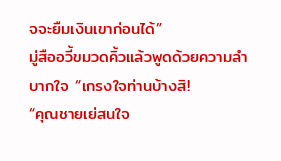จจะยืมเงินเขาก่อนได้”
มู่สืออวี้ขมวดคิ้วแล้วพูดด้วยความลำบากใจ “เกรงใจท่านบ้างสิ!
“คุณชายเย่สนใจ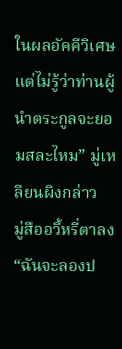ในผลอัคคีวิเศษ แต่ไม่รู้ว่าท่านผู้นำตระกูลจะยอมสละไหม” มู่เหลียนผิงกล่าว
มู่สืออวี้หรี่ตาลง “ฉันจะลองป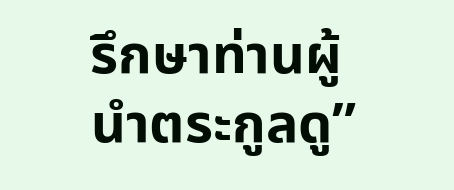รึกษาท่านผู้นำตระกูลดู”